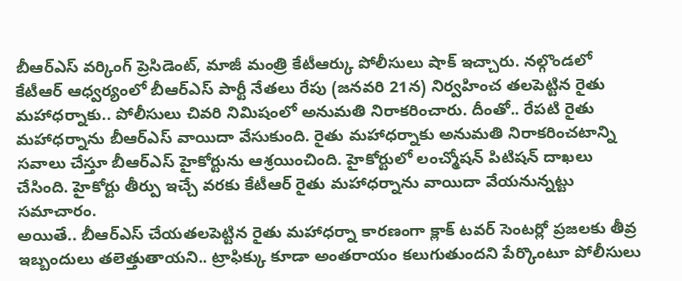బీఆర్ఎస్ వర్కింగ్ ప్రెసిడెంట్, మాజీ మంత్రి కేటీఆర్కు పోలీసులు షాక్ ఇచ్చారు. నల్గొండలో కేటీఆర్ ఆధ్వర్యంలో బీఆర్ఎస్ పార్టీ నేతలు రేపు (జనవరి 21న) నిర్వహించ తలపెట్టిన రైతు మహాధర్నాకు.. పోలీసులు చివరి నిమిషంలో అనుమతి నిరాకరించారు. దీంతో.. రేపటి రైతు మహాధర్నాను బీఆర్ఎస్ వాయిదా వేసుకుంది. రైతు మహాధర్నాకు అనుమతి నిరాకరించటాన్ని సవాలు చేస్తూ బీఆర్ఎస్ హైకోర్టును ఆశ్రయించింది. హైకోర్టులో లంచ్మోషన్ పిటిషన్ దాఖలు చేసింది. హైకోర్టు తీర్పు ఇచ్చే వరకు కేటీఆర్ రైతు మహాధర్నాను వాయిదా వేయనున్నట్టు సమాచారం.
అయితే.. బీఆర్ఎస్ చేయతలపెట్టిన రైతు మహాధర్నా కారణంగా క్లాక్ టవర్ సెంటర్లో ప్రజలకు తీవ్ర ఇబ్బందులు తలెత్తుతాయని.. ట్రాఫిక్కు కూడా అంతరాయం కలుగుతుందని పేర్కొంటూ పోలీసులు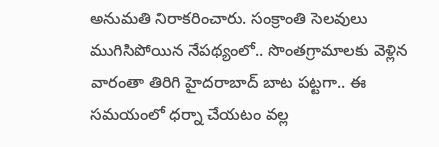అనుమతి నిరాకరించారు. సంక్రాంతి సెలవులు ముగిసిపోయిన నేపథ్యంలో.. సొంతగ్రామాలకు వెళ్లిన వారంతా తిరిగి హైదరాబాద్ బాట పట్టగా.. ఈ సమయంలో ధర్నా చేయటం వల్ల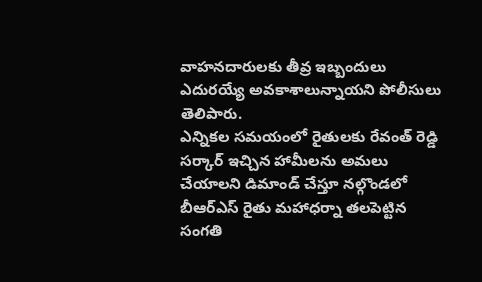వాహనదారులకు తీవ్ర ఇబ్బందులు ఎదురయ్యే అవకాశాలున్నాయని పోలీసులు తెలిపారు.
ఎన్నికల సమయంలో రైతులకు రేవంత్ రెడ్డి సర్కార్ ఇచ్చిన హామీలను అమలు చేయాలని డిమాండ్ చేస్తూ నల్గొండలో బీఆర్ఎస్ రైతు మహాధర్నా తలపెట్టిన సంగతి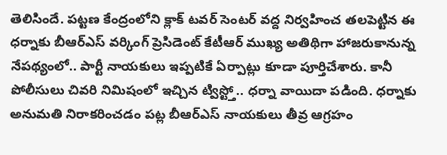తెలిసిందే. పట్టణ కేంద్రంలోని క్లాక్ టవర్ సెంటర్ వద్ద నిర్వహించ తలపెట్టిన ఈ ధర్నాకు బీఆర్ఎస్ వర్కింగ్ ప్రెసిడెంట్ కేటీఆర్ ముఖ్య అతిథిగా హాజరుకానున్న నేపథ్యంలో.. పార్టీ నాయకులు ఇప్పటికే ఏర్పాట్లు కూడా పూర్తిచేశారు. కానీ పోలీసులు చివరి నిమిషంలో ఇచ్చిన ట్విస్ట్తో.. ధర్నా వాయిదా పడింది. ధర్నాకు అనుమతి నిరాకరించడం పట్ల బీఆర్ఎస్ నాయకులు తీవ్ర ఆగ్రహం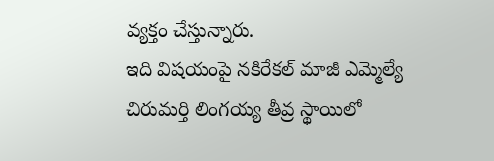వ్యక్తం చేస్తున్నారు.
ఇది విషయంపై నకిరేకల్ మాజీ ఎమ్మెల్యే చిరుమర్తి లింగయ్య తీవ్ర స్థాయిలో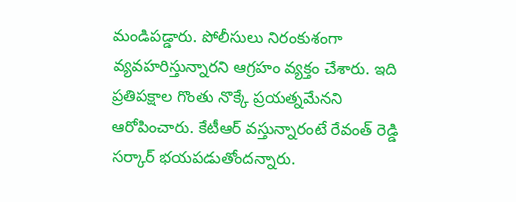మండిపడ్డారు. పోలీసులు నిరంకుశంగా వ్యవహరిస్తున్నారని ఆగ్రహం వ్యక్తం చేశారు. ఇది ప్రతిపక్షాల గొంతు నొక్కే ప్రయత్నమేనని ఆరోపించారు. కేటీఆర్ వస్తున్నారంటే రేవంత్ రెడ్డి సర్కార్ భయపడుతోందన్నారు.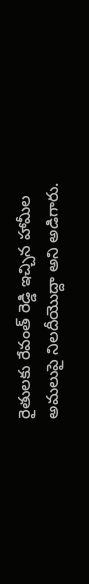రైతులకు రేవంత్ రెడ్డి ఇచ్చిన హామీల అమలుపై నిలదీయొద్దా అని అడిగారు.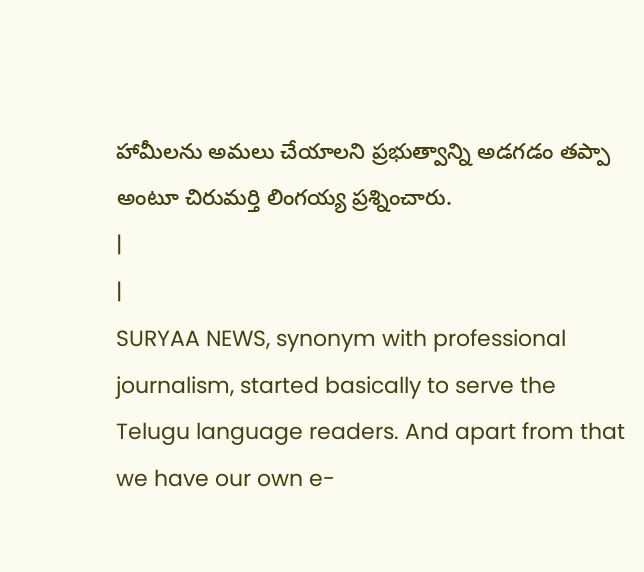హామీలను అమలు చేయాలని ప్రభుత్వాన్ని అడగడం తప్పా అంటూ చిరుమర్తి లింగయ్య ప్రశ్నించారు.
|
|
SURYAA NEWS, synonym with professional journalism, started basically to serve the Telugu language readers. And apart from that we have our own e-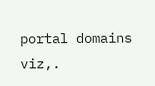portal domains viz,.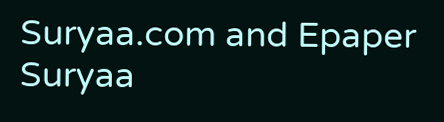Suryaa.com and Epaper Suryaa